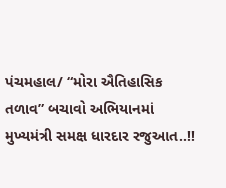પંચમહાલ/ “મોરા ઐતિહાસિક તળાવ” બચાવો અભિયાનમાં મુખ્યમંત્રી સમક્ષ ધારદાર રજુઆત..!!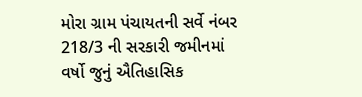મોરા ગ્રામ પંચાયતની સર્વે નંબર 218/3 ની સરકારી જમીનમાં વર્ષો જુનું ઐતિહાસિક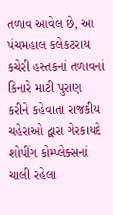તળાવ આવેલ છે, આ પંચમહાલ કલેકટરાય કચેરી હસ્તકનાં તળાવનાં કિનારે માટી પુરાણ કરીને કહેવાતા રાજકીય ચહેરાઓ દ્વારા ગેરકાયદે શોપીંગ કોમ્પ્લેક્સનાં ચાલી રહેલા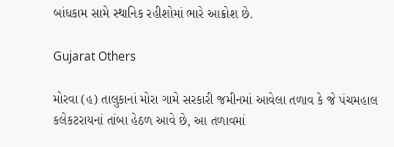બાંધકામ સામે સ્થાનિક રહીશોમાં ભારે આક્રોશ છે.

Gujarat Others

મોરવા (હ) તાલુકાનાં મોરા ગામે સરકારી જમીનમાં આવેલા તળાવ કે જે પંચમહાલ કલેકટરાયનાં તાંબા હેઠળ આવે છે, આ તળાવમાં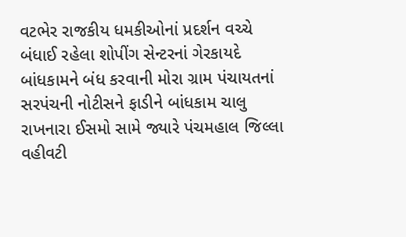વટભેર રાજકીય ધમકીઓનાં પ્રદર્શન વચ્ચે બંધાઈ રહેલા શોપીંગ સેન્ટરનાં ગેરકાયદે બાંધકામને બંધ કરવાની મોરા ગ્રામ પંચાયતનાં સરપંચની નોટીસને ફાડીને બાંધકામ ચાલુ રાખનારા ઈસમો સામે જ્યારે પંચમહાલ જિલ્લા વહીવટી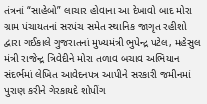તંત્રનાં “સાહેબો” લાચાર હોવાના આ દેખાવો બાદ મોરા ગ્રામ પંચાયતનાં સરપંચ સમેત સ્થાનિક જાગૃત રહીશો દ્વારા ગઈકાલે ગુજરાતનાં મુખ્યમંત્રી ભુપેન્દ્ર પટેલ, મહેસુલ મંત્રી રાજેન્દ્ર ત્રિવેદીને મોરા તળાવ બચાવ અભિયાન સંદર્ભમાં લેખિત આવેદનપત્ર આપીને સરકારી જમીનમાં પુરાણ કરીને ગેરકાયદે શોપીંગ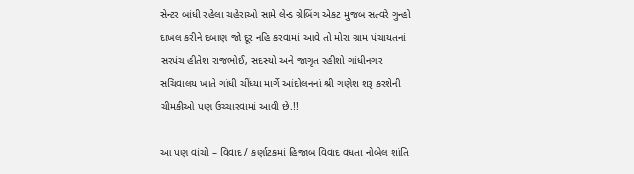સેન્ટર બાંધી રહેલા ચહેરાઓ સામે લેન્ડ ગ્રેબિંગ એકટ મુજબ સત્વરે ગુન્હો દાખલ કરીને દબાણ જો દૂર નહિ કરવામાં આવે તો મોરા ગ્રામ પંચાયતનાં સરપંચ હીતેશ રાજભોઈ, સદસ્યો અને જાગૃત રહીશો ગાંધીનગર સચિવાલય ખાતે ગાંધી ચીંધ્યા માર્ગે આંદોલનનાં શ્રી ગણેશ શરૂ કરશેની ચીમકીઓ પણ ઉચ્ચારવામાં આવી છે.!!

આ પણ વાંચો – વિવાદ / કર્ણાટકમાં હિજાબ વિવાદ વધતા નોબેલ શાંતિ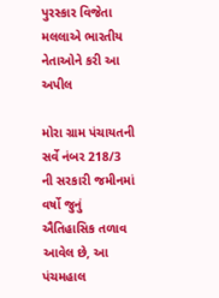પુરસ્કાર વિજેતા મલલાએ ભારતીય નેતાઓને કરી આ અપીલ

મોરા ગ્રામ પંચાયતની સર્વે નંબર 218/3 ની સરકારી જમીનમાં વર્ષો જુનું ઐતિહાસિક તળાવ આવેલ છે, આ પંચમહાલ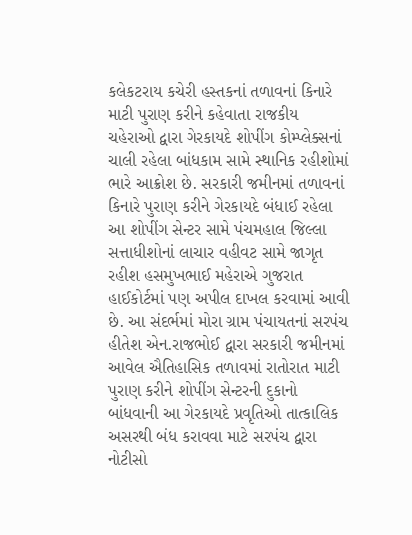કલેકટરાય કચેરી હસ્તકનાં તળાવનાં કિનારે માટી પુરાણ કરીને કહેવાતા રાજકીય ચહેરાઓ દ્વારા ગેરકાયદે શોપીંગ કોમ્પ્લેક્સનાં ચાલી રહેલા બાંધકામ સામે સ્થાનિક રહીશોમાં ભારે આક્રોશ છે. સરકારી જમીનમાં તળાવનાં કિનારે પુરાણ કરીને ગેરકાયદે બંધાઈ રહેલા આ શોપીંગ સેન્ટર સામે પંચમહાલ જિલ્લા સત્તાધીશોનાં લાચાર વહીવટ સામે જાગૃત રહીશ હસમુખભાઈ મહેરાએ ગુજરાત હાઈકોર્ટમાં પણ અપીલ દાખલ કરવામાં આવી છે. આ સંદર્ભમાં મોરા ગ્રામ પંચાયતનાં સરપંચ હીતેશ એન.રાજભોઈ દ્વારા સરકારી જમીનમાં આવેલ ઐતિહાસિક તળાવમાં રાતોરાત માટી પુરાણ કરીને શોપીંગ સેન્ટરની દુકાનો બાંધવાની આ ગેરકાયદે પ્રવૃતિઓ તાત્કાલિક અસરથી બંધ કરાવવા માટે સરપંચ દ્વારા નોટીસો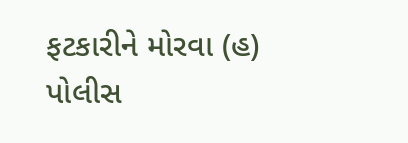ફટકારીને મોરવા (હ) પોલીસ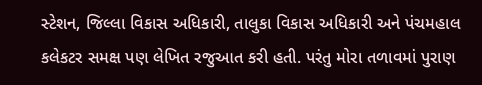સ્ટેશન, જિલ્લા વિકાસ અધિકારી, તાલુકા વિકાસ અધિકારી અને પંચમહાલ કલેકટર સમક્ષ પણ લેખિત રજુઆત કરી હતી. પરંતુ મોરા તળાવમાં પુરાણ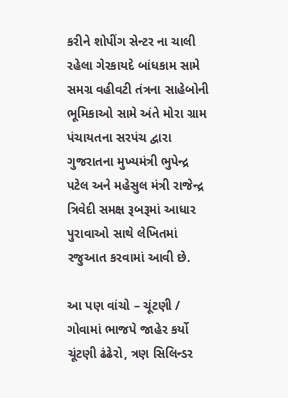કરીને શોપીંગ સેન્ટર ના ચાલી રહેલા ગેરકાયદે બાંધકામ સામે સમગ્ર વહીવટી તંત્રના સાહેબોની ભૂમિકાઓ સામે અંતે મોરા ગ્રામ પંચાયતના સરપંચ દ્વારા ગુજરાતના મુખ્યમંત્રી ભુપેન્દ્ર પટેલ અને મહેસુલ મંત્રી રાજેન્દ્ર ત્રિવેદી સમક્ષ રૂબરૂમાં આધાર પુરાવાઓ સાથે લેખિતમાં રજુઆત કરવામાં આવી છે.

આ પણ વાંચો – ચૂંટણી / ગોવામાં ભાજપે જાહેર કર્યો ચૂંટણી ઢંઢેરો, ત્રણ સિલિન્ડર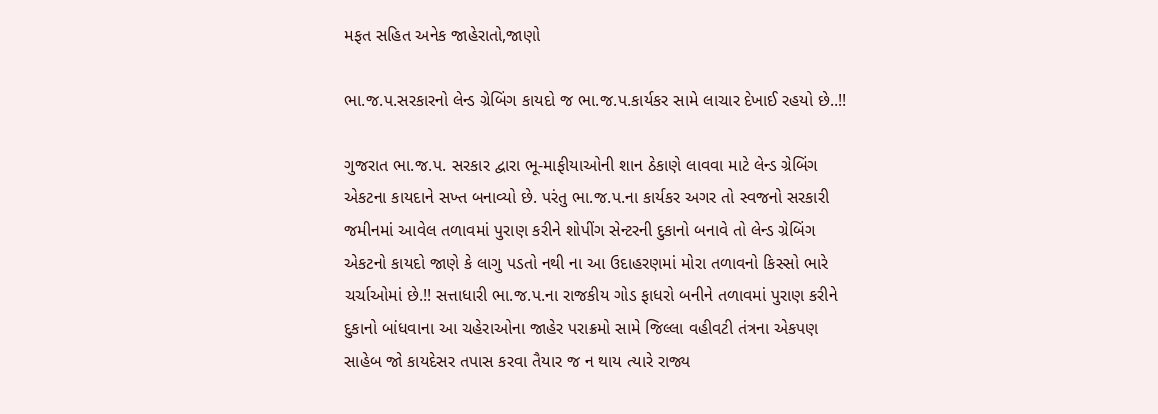મફત સહિત અનેક જાહેરાતો,જાણો

ભા.જ.પ.સરકારનો લેન્ડ ગ્રેબિંગ કાયદો જ ભા.જ.પ.કાર્યકર સામે લાચાર દેખાઈ રહયો છે..!!

ગુજરાત ભા.જ.પ. સરકાર દ્વારા ભૂ-માફીયાઓની શાન ઠેકાણે લાવવા માટે લેન્ડ ગ્રેબિંગ એકટના કાયદાને સખ્ત બનાવ્યો છે. પરંતુ ભા.જ.પ.ના કાર્યકર અગર તો સ્વજનો સરકારી જમીનમાં આવેલ તળાવમાં પુરાણ કરીને શોપીંગ સેન્ટરની દુકાનો બનાવે તો લેન્ડ ગ્રેબિંગ એકટનો કાયદો જાણે કે લાગુ પડતો નથી ના આ ઉદાહરણમાં મોરા તળાવનો કિસ્સો ભારે ચર્ચાઓમાં છે.!! સત્તાધારી ભા.જ.પ.ના રાજકીય ગોડ ફાધરો બનીને તળાવમાં પુરાણ કરીને દુકાનો બાંધવાના આ ચહેરાઓના જાહેર પરાક્રમો સામે જિલ્લા વહીવટી તંત્રના એકપણ સાહેબ જો કાયદેસર તપાસ કરવા તૈયાર જ ન થાય ત્યારે રાજ્ય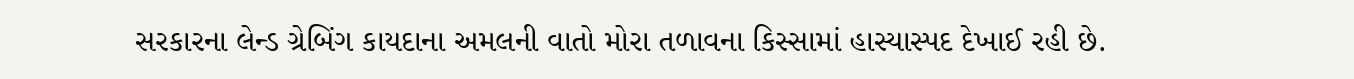સરકારના લેન્ડ ગ્રેબિંગ કાયદાના અમલની વાતો મોરા તળાવના કિસ્સામાં હાસ્યાસ્પદ દેખાઈ રહી છે.